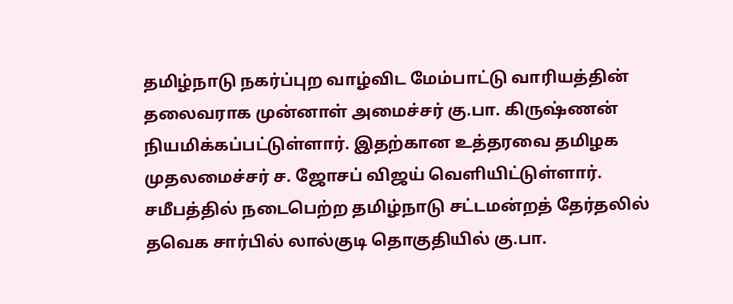தமிழ்நாடு நகர்ப்புற வாழ்விட மேம்பாட்டு வாரியத்தின் தலைவராக முன்னாள் அமைச்சர் கு.பா. கிருஷ்ணன் நியமிக்கப்பட்டுள்ளார். இதற்கான உத்தரவை தமிழக முதலமைச்சர் ச. ஜோசப் விஜய் வெளியிட்டுள்ளார்.
சமீபத்தில் நடைபெற்ற தமிழ்நாடு சட்டமன்றத் தேர்தலில் தவெக சார்பில் லால்குடி தொகுதியில் கு.பா.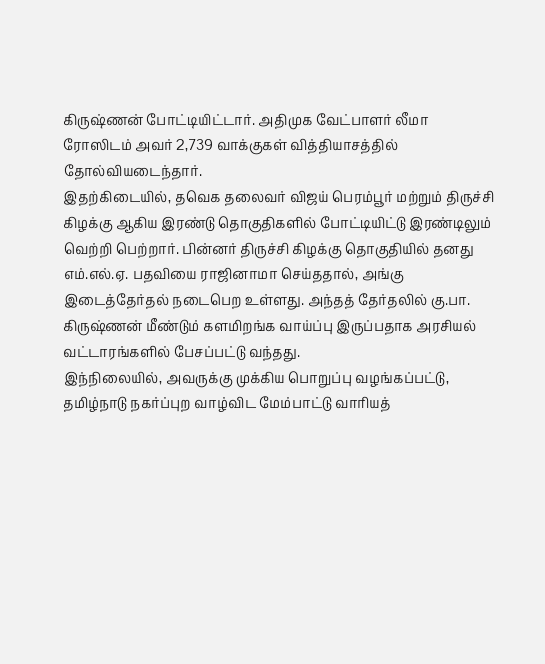கிருஷ்ணன் போட்டியிட்டார். அதிமுக வேட்பாளர் லீமா ரோஸிடம் அவர் 2,739 வாக்குகள் வித்தியாசத்தில் தோல்வியடைந்தார்.
இதற்கிடையில், தவெக தலைவர் விஜய் பெரம்பூர் மற்றும் திருச்சி கிழக்கு ஆகிய இரண்டு தொகுதிகளில் போட்டியிட்டு இரண்டிலும் வெற்றி பெற்றார். பின்னர் திருச்சி கிழக்கு தொகுதியில் தனது எம்.எல்.ஏ. பதவியை ராஜினாமா செய்ததால், அங்கு இடைத்தேர்தல் நடைபெற உள்ளது. அந்தத் தேர்தலில் கு.பா. கிருஷ்ணன் மீண்டும் களமிறங்க வாய்ப்பு இருப்பதாக அரசியல் வட்டாரங்களில் பேசப்பட்டு வந்தது.
இந்நிலையில், அவருக்கு முக்கிய பொறுப்பு வழங்கப்பட்டு, தமிழ்நாடு நகர்ப்புற வாழ்விட மேம்பாட்டு வாரியத்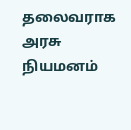தலைவராக அரசு நியமனம்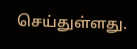செய்துள்ளது.